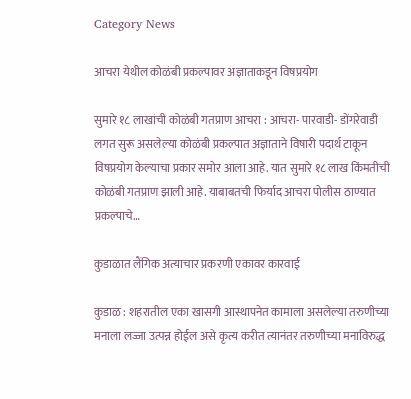Category News

आचरा येथील कोळंबी प्रकल्पावर अज्ञाताकडून विषप्रयोग

सुमारे १८ लाखांची कोळंबी गतप्राण आचरा : आचरा- पारवाडी- डोंगरेवाडी लगत सुरू असलेल्या कोळंबी प्रकल्पात अज्ञाताने विषारी पदार्थ टाकून विषप्रयोग केल्याचा प्रकार समोर आला आहे. यात सुमारे १८ लाख किंमतीची कोळंबी गतप्राण झाली आहे. याबाबतची फिर्याद आचरा पोलीस ठाण्यात प्रकल्पाचे…

कुडाळात लैंगिक अत्याचार प्रकरणी एकावर कारवाई

कुडाळ : शहरातील एका खासगी आस्थापनेत कामाला असलेल्या तरुणीच्या मनाला लज्जा उत्पन्न होईल असे कृत्य करीत त्यानंतर तरुणीच्या मनाविरुद्ध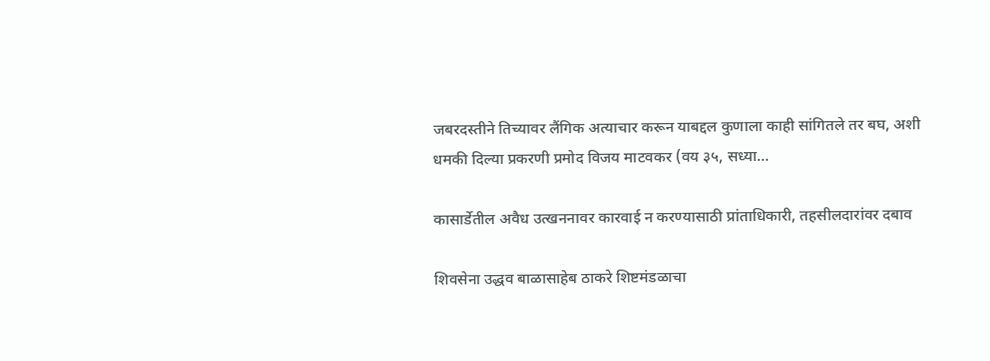जबरदस्तीने तिच्यावर लैंगिक अत्याचार करून याबद्दल कुणाला काही सांगितले तर बघ, अशी धमकी दिल्या प्रकरणी प्रमोद विजय माटवकर (वय ३५, सध्या…

कासार्डेतील अवैध उत्खननावर कारवाई न करण्यासाठी प्रांताधिकारी, तहसीलदारांवर दबाव

शिवसेना उद्धव बाळासाहेब ठाकरे शिष्टमंडळाचा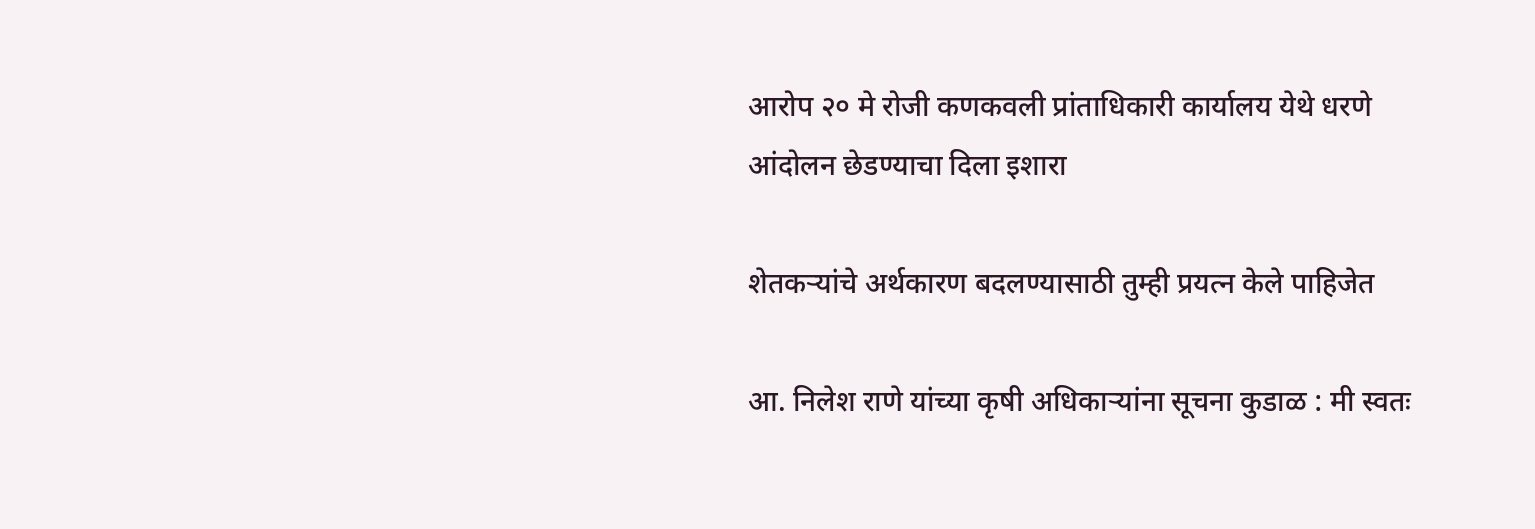आरोप २० मे रोजी कणकवली प्रांताधिकारी कार्यालय येथे धरणे आंदोलन छेडण्याचा दिला इशारा

शेतकऱ्यांचे अर्थकारण बदलण्यासाठी तुम्ही प्रयत्न केले पाहिजेत

आ. निलेश राणे यांच्या कृषी अधिकाऱ्यांना सूचना कुडाळ : मी स्वतः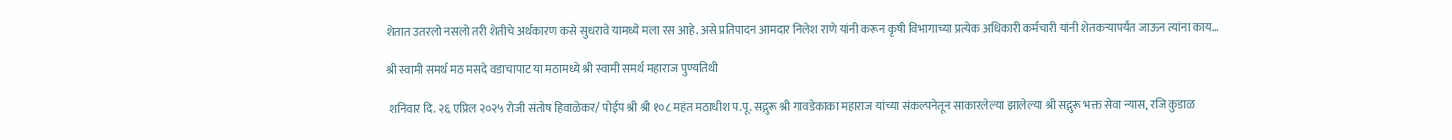शेतात उतरलो नसलो तरी शेतीचे अर्थकारण कसे सुधरावे यामध्ये मला रस आहे. असे प्रतिपादन आमदार निलेश राणे यांनी करून कृषी विभागाच्या प्रत्येक अधिकारी कर्मचारी यांनी शेतकऱ्यापर्यंत जाऊन त्यांना काय…

श्री स्वामी समर्थ मठ मसदे वडाचापाट या मठामध्ये श्री स्वामी समर्थ महाराज पुण्यतिथी

 शनिवार दि. २६ एप्रिल २०२५ रोजी संतोष हिवाळेकर/ पोईप श्री श्री १०८ महंत मठाधीश प.पू. सद्गुरू श्री गावडेकाका महाराज यांच्या संकल्पनेतून साकारलेल्या झालेल्या श्री सद्गुरू भक्त सेवा ‌न्यास, रजि कुडाळ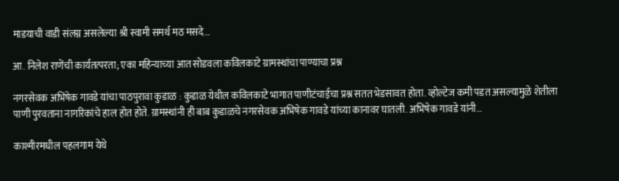माडयाची वाडी संलग्न असलेल्या श्री स्वामी समर्थ मठ मसदे…

आ. निलेश राणेंची कार्यतत्परता; एका महिन्याच्या आत सोडवला कविलकाटे ग्रामस्थांचा पाण्याचा प्रश्न

नगरसेवक अभिषेक गावडे यांचा पाठपुरावा कुडाळ : कुडाळ येथील कविलकाटे भागात पाणीटंचाईचा प्रश्न सतत भेडसावत होता. व्होल्टेज कमी पडत असल्यामुळे शेतीला पाणी पुरवताना नागरिकांचे हाल होत होते. ग्रामस्थांनी ही बाब कुडाळचे नगरसेवक अभिषेक गावडे यांच्या कानावर घातली. अभिषेक गावडे यांनी…

काश्मीरमधील पहलगाम येथे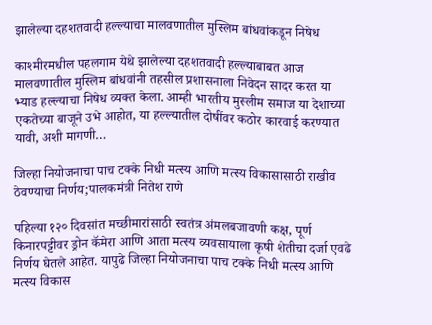झालेल्या दहशतवादी हल्ल्याचा मालवणातील मुस्लिम बांधवांकडून निषेध

काश्मीरमधील पहलगाम येथे झालेल्या दहशतवादी हल्ल्याबाबत आज मालवणातील मुस्लिम बांधवांनी तहसील प्रशासनाला निवेदन सादर करत या भ्याड हल्ल्याचा निषेध व्यक्त केला. आम्ही भारतीय मुस्लीम समाज या देशाच्या एकतेच्या बाजूने उभे आहोत, या हल्ल्यातील दोषींवर कठोर कारवाई करण्यात यावी, अशी मागणी…

जिल्हा नियोजनाचा पाच टक्के निधी मत्स्य आणि मत्स्य विकासासाठी राखीव ठेवण्याचा निर्णय;पालकमंत्री नितेश राणे

पहिल्या १२० दिवसांत मच्छीमारांसाठी स्वतंत्र अंमलबजावणी कक्ष, पूर्ण किनारपट्टीवर ड्रोन कॅमेरा आणि आता मत्स्य व्यवसायाला कृषी शेतीचा दर्जा एवढे निर्णय घेतले आहेत. यापुढे जिल्हा नियोजनाचा पाच टक्के निधी मत्स्य आणि मत्स्य विकास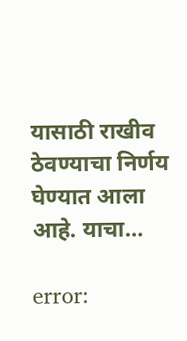यासाठी राखीव ठेवण्याचा निर्णय घेण्यात आला आहे. याचा…

error: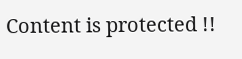Content is protected !!